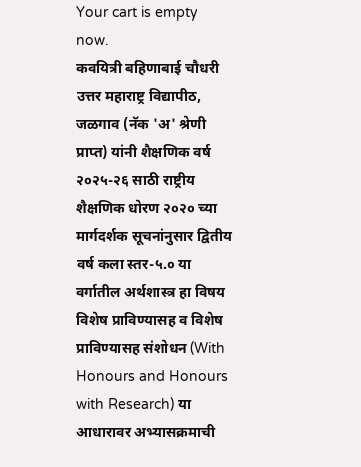Your cart is empty now.
कवयित्री बहिणाबाई चौधरी उत्तर महाराष्ट्र विद्यापीठ, जळगाव (नॅक 'अ' श्रेणी प्राप्त) यांनी शैक्षणिक वर्ष २०२५-२६ साठी राष्ट्रीय शैक्षणिक धोरण २०२० च्या मार्गदर्शक सूचनांनुसार द्वितीय वर्ष कला स्तर-५.० या वर्गातील अर्थशास्त्र हा विषय विशेष प्राविण्यासह व विशेष प्राविण्यासह संशोधन (With Honours and Honours with Research) या आधारावर अभ्यासक्रमाची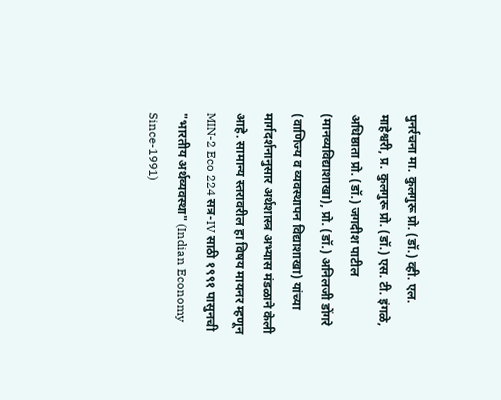पुनर्रचना मा. कुलगुरू प्रो. (डॉ.) व्ही. एल. माहेश्वरी, प्र. कुलगुरू प्रो. (डॉ.) एस. टी. इंगळे, अधिष्ठाता प्रो. (डॉ.) जगदीश पाटील (मानव्यविद्याशाखा), प्रो. (डॉ.) अनिलजी डोंगरे (वाणिज्य व व्यवस्थापन विद्याशाखा) यांच्या मार्गदर्शनानुसार अर्थशास्त्र अभ्यास मंडळाने केली आहे. सामान्य स्तरावरील हा विषय मायनर म्हणून MIN-2 Eco 224 सत्र-IV साठी १९९१ पासुनची "भारतीय अर्थव्यवस्था" (Indian Economy Since-1991)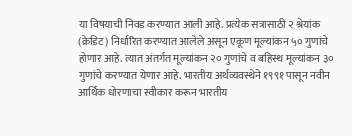या विषयाची निवड करण्यात आली आहे. प्रत्येक सत्रासाठी २ श्रेयांक (क्रेडिट) निर्धारित करण्यात आलेले असून एकूण मूल्यांकन ५० गुणांचे होणार आहे. त्यात अंतर्गत मूल्यांकन २० गुणांचे व बहिस्थ मूल्यांकन ३० गुणांचे करण्यात येणार आहे. भारतीय अर्थव्यवस्थेने १९९१ पासून नवीन आर्थिक धोरणाचा स्वीकार करून भारतीय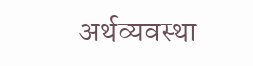अर्थव्यवस्था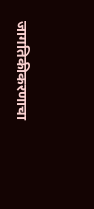जागतिकीकरणाचा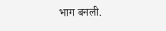भाग बनली.